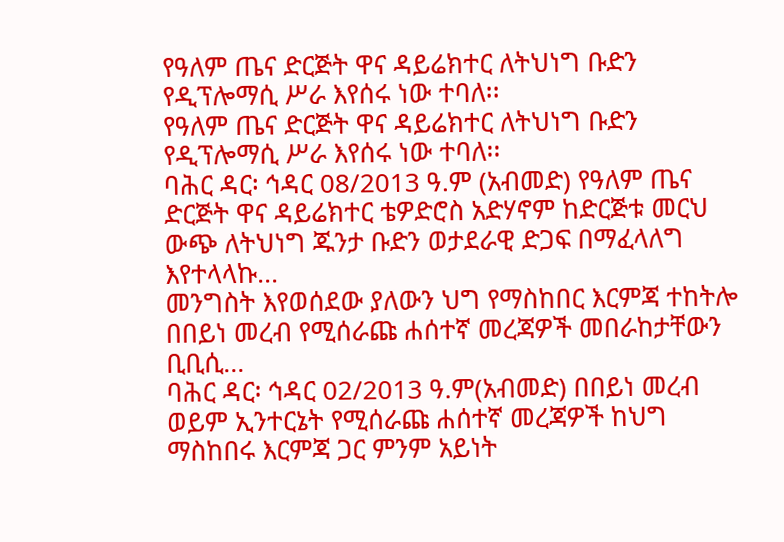የዓለም ጤና ድርጅት ዋና ዳይሬክተር ለትህነግ ቡድን የዲፕሎማሲ ሥራ እየሰሩ ነው ተባለ፡፡
የዓለም ጤና ድርጅት ዋና ዳይሬክተር ለትህነግ ቡድን የዲፕሎማሲ ሥራ እየሰሩ ነው ተባለ፡፡
ባሕር ዳር፡ ኅዳር 08/2013 ዓ.ም (አብመድ) የዓለም ጤና ድርጅት ዋና ዳይሬክተር ቴዎድሮስ አድሃኖም ከድርጅቱ መርህ ውጭ ለትህነግ ጁንታ ቡድን ወታደራዊ ድጋፍ በማፈላለግ እየተላላኩ...
መንግስት እየወሰደው ያለውን ህግ የማስከበር እርምጃ ተከትሎ በበይነ መረብ የሚሰራጩ ሐሰተኛ መረጃዎች መበራከታቸውን ቢቢሲ...
ባሕር ዳር፡ ኅዳር 02/2013 ዓ.ም(አብመድ) በበይነ መረብ ወይም ኢንተርኔት የሚሰራጩ ሐሰተኛ መረጃዎች ከህግ ማስከበሩ እርምጃ ጋር ምንም አይነት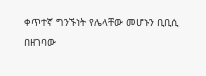ቀጥተኛ ግንኙነት የሌላቸው መሆኑን ቢቢሲ በዘገባው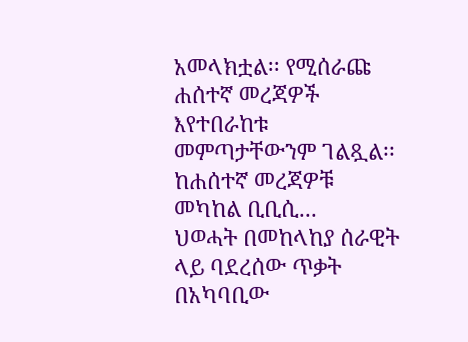አመላክቷል፡፡ የሚሰራጩ ሐሰተኛ መረጃዎች እየተበራከቱ መምጣታቸውንም ገልጿል፡፡
ከሐሰተኛ መረጃዎቹ መካከል ቢቢሲ...
ህወሓት በመከላከያ ሰራዊት ላይ ባደረሰው ጥቃት በአካባቢው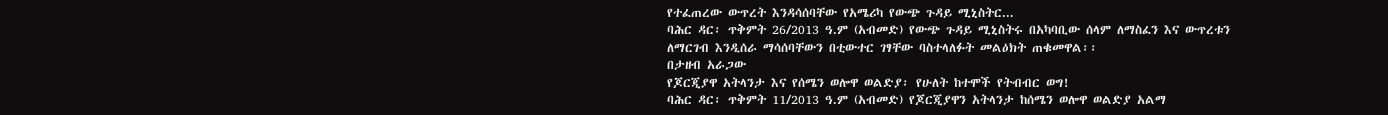የተፈጠረው ውጥረት እንዳሳሰባቸው የአሜሪካ የውጭ ጉዳይ ሚኒስትር...
ባሕር ዳር፡ ጥቅምት 26/2013 ዓ.ም (አብመድ) የውጭ ጉዳይ ሚኒስትሩ በአካባቢው ሰላም ለማስፈን እና ውጥረቱን ለማርገብ እንዲሰራ ማሳሰባቸውን በቲውተር ገፃቸው ባስተላለፉት መልዕክት ጠቁመዋል፡፡
በታዘብ አራጋው
የጆርጂያዋ አትላንታ እና የሰሜን ወሎዋ ወልድያ፡ የሁለት ከተሞች የትብብር ወግ!
ባሕር ዳር፡ ጥቅምት 11/2013 ዓ.ም (አብመድ) የጆርጂያዋን አትላንታ ከሰሜን ወሎዋ ወልድያ አልማ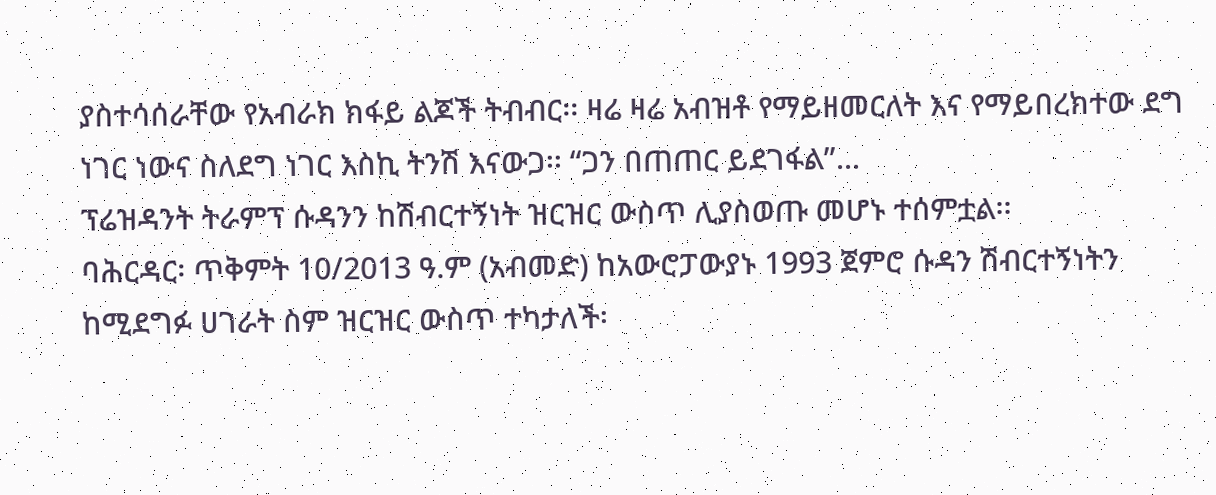ያስተሳሰራቸው የአብራክ ክፋይ ልጆች ትብብር፡፡ ዛሬ ዛሬ አብዝቶ የማይዘመርለት እና የማይበረክተው ደግ ነገር ነውና ስለደግ ነገር እስኪ ትንሽ እናውጋ፡፡ “ጋን በጠጠር ይደገፋል”...
ፕሬዝዳንት ትራምፕ ሱዳንን ከሽብርተኝነት ዝርዝር ውስጥ ሊያስወጡ መሆኑ ተሰምቷል፡፡
ባሕርዳር፡ ጥቅምት 10/2013 ዓ.ም (አብመድ) ከአውሮፓውያኑ 1993 ጀምሮ ሱዳን ሽብርተኝነትን ከሚደግፉ ሀገራት ስም ዝርዝር ውስጥ ተካታለች፡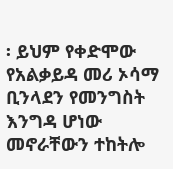፡ ይህም የቀድሞው የአልቃይዳ መሪ ኦሳማ ቢንላደን የመንግስት እንግዳ ሆነው መኖራቸውን ተከትሎ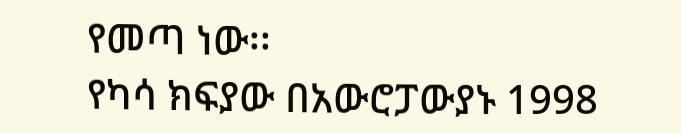የመጣ ነው፡፡
የካሳ ክፍያው በአውሮፓውያኑ 1998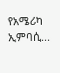የአሜሪካ ኢምባሲ...